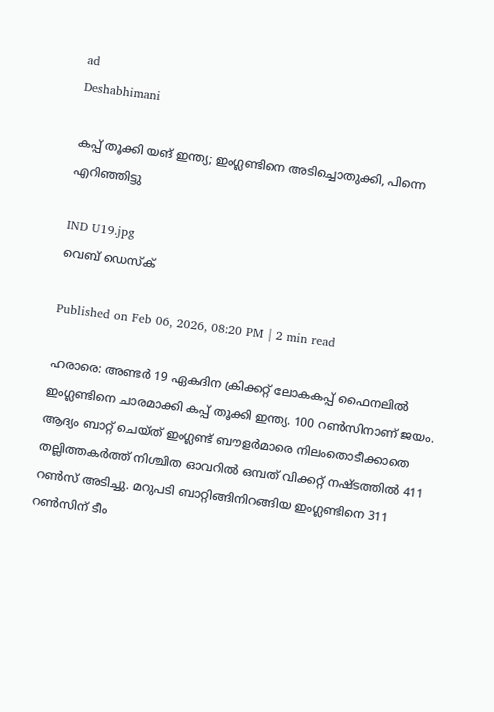ad
Deshabhimani

കപ്പ് തൂക്കി യങ് ഇന്ത്യ; ഇംഗ്ലണ്ടിനെ അടിച്ചൊതുക്കി, പിന്നെ എറിഞ്ഞിട്ടു

IND U19.jpg
വെബ് ഡെസ്ക്

Published on Feb 06, 2026, 08:20 PM | 2 min read

ഹരാരെ: അണ്ടർ 19 ഏകദിന ക്രിക്കറ്റ്‌ ലോകകപ്പ്‌ ഫൈനലിൽ ഇംഗ്ലണ്ടിനെ ചാരമാക്കി കപ്പ് തൂക്കി ഇന്ത്യ. 100 റൺസിനാണ് ജയം. ആദ്യം ബാറ്റ് ചെയ്ത് ഇംഗ്ലണ്ട് ബൗളർമാരെ നിലംതൊടീക്കാതെ തല്ലിത്തകർത്ത് നിശ്ചിത ഓവറിൽ ഒമ്പത് വിക്കറ്റ് നഷ്ടത്തിൽ 411 റൺസ് അടിച്ചു. മറുപടി ബാറ്റിങ്ങിനിറങ്ങിയ ഇംഗ്ലണ്ടിനെ 311 റൺസിന് ടീം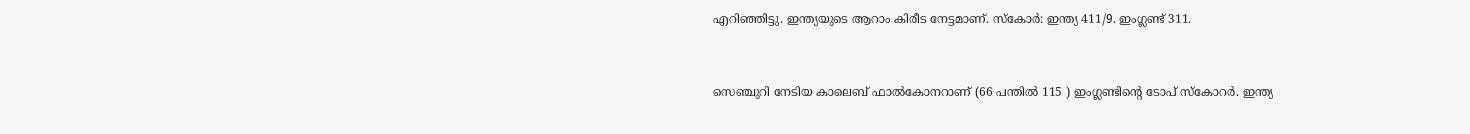എറിഞ്ഞിട്ടു. ഇന്ത്യയുടെ ആറാം കിരീട നേട്ടമാണ്. സ്കോർ: ഇന്ത്യ 411/9. ഇംഗ്ലണ്ട് 311.


സെഞ്ചുറി നേടിയ കാലെബ് ഫാൽകോനറാണ് (66 പന്തിൽ 115 ) ഇംഗ്ലണ്ടിന്റെ ടോപ് സ്കോറർ. ഇന്ത്യ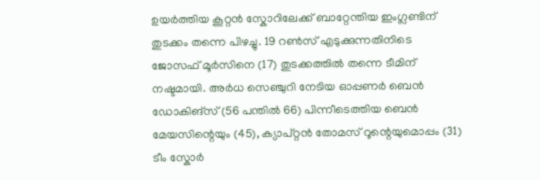ഉയർത്തിയ കൂറ്റൻ സ്കോറിലേക്ക് ബാറ്റേന്തിയ ഇംഗ്ലണ്ടിന് തുടക്കം തന്നെ പിഴച്ചു. 19 റൺസ് എടുക്കുന്നതിനിടെ ജോസഫ് മൂർസിനെ (17) തുടക്കത്തിൽ തന്നെ ടീമിന് നഷ്ടമായി. അർധ സെഞ്ചുറി നേടിയ ഓപ്പണർ ബെന്‍ ഡോകിങ്സ് (56 പന്തിൽ 66) പിന്നീടെത്തിയ ബെൻ മേയസിന്റെയും (45), ക്യാപ്റ്റൻ തോമസ് റൂന്റെയുമൊപ്പം (31) ടീം സ്കോർ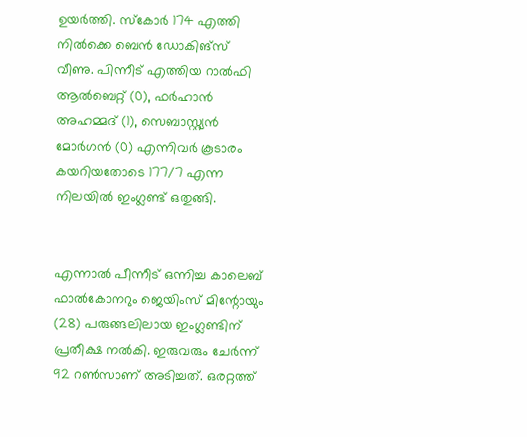ഉയർത്തി. സ്കോർ 174 എത്തി നിൽക്കെ ബെന്‍ ഡോകിങ്സ് വീണു. പിന്നീട് എത്തിയ റാൽഫി ആൽബെറ്റ് (0), ഫർഹാൻ അഹമ്മദ് (1), സെബാസ്റ്റ്യൻ മോർഗൻ (0) എന്നിവർ കൂടാരം കയറിയതോടെ 177/7 എന്ന നിലയിൽ ഇംഗ്ലണ്ട് ഒതുങ്ങി.


എന്നാൽ പീന്നീട് ഒന്നിച്ച കാലെബ് ഫാൽകോനറും ജെയിംസ് മിന്റോയും (28) പരുങ്ങലിലായ ഇംഗ്ലണ്ടിന് പ്രതീക്ഷ നൽകി. ഇരുവരും ചേർന്ന് 92 റൺസാണ് അടിച്ചത്. ഒരറ്റത്ത്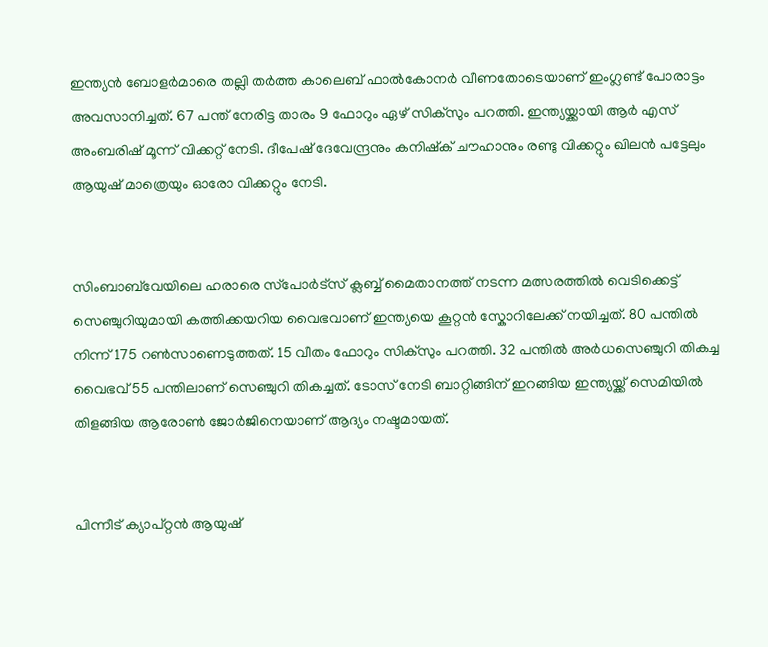ഇന്ത്യന്‍ ബോളര്‍മാരെ തല്ലി തര്‍ത്ത കാലെബ് ഫാൽകോനര്‍ വീണതോടെയാണ് ഇംഗ്ലണ്ട് പോരാട്ടം അവസാനിച്ചത്. 67 പന്ത് നേരിട്ട താരം 9 ഫോറും ഏഴ് സിക്സും പറത്തി. ഇന്ത്യയ്ക്കായി ആർ എസ് അംബരിഷ് മൂന്ന് വിക്കറ്റ് നേടി. ദീപേഷ് ദേവേന്ദ്രനും കനിഷ്ക് ചൗഹാനും രണ്ടു വിക്കറ്റും ഖിലൻ പട്ടേലും ആയുഷ് മാത്രെയും ഓരോ വിക്കറ്റും നേടി.


സിംബാബ്‌വേയിലെ ഹരാരെ സ്‌പോർട്‌സ്‌ ക്ലബ്ബ്‌ മൈതാനത്ത്‌ നടന്ന മത്സരത്തിൽ വെടിക്കെട്ട് സെഞ്ചുറിയുമായി കത്തിക്കയറിയ വൈഭവാണ് ഇന്ത്യയെ കൂറ്റൻ സ്കോറിലേക്ക് നയിച്ചത്. 80 പന്തിൽ നിന്ന് 175 റൺസാണെടുത്തത്. 15 വീതം ഫോറും സിക്സും പറത്തി. 32 പന്തിൽ അർധസെഞ്ചുറി തികച്ച വൈഭവ് 55 പന്തിലാണ് സെഞ്ചുറി തികച്ചത്. ടോസ് നേടി ബാറ്റിങ്ങിന് ഇറങ്ങിയ ഇന്ത്യയ്ക്ക് സെമിയിൽ തിളങ്ങിയ ആരോൺ ജോർജിനെയാണ് ആദ്യം നഷ്ടമായത്.


പിന്നീട് ക്യാപ്റ്റൻ ആയുഷ്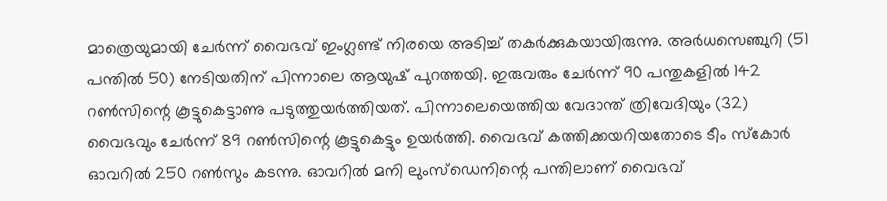മാത്രെയുമായി ചേർന്ന് വൈഭവ് ഇംഗ്ലണ്ട് നിരയെ അടിച്ച് തകർക്കുകയായിരുന്നു. അർധസെഞ്ചുറി (51 പന്തിൽ 50) നേടിയതിന് പിന്നാലെ ആയുഷ് പുറത്തയി. ഇരുവരും ചേർന്ന് 90 പന്തുകളിൽ 142 റൺസിന്റെ കൂട്ടുകെട്ടാണു പടുത്തുയർത്തിയത്. പിന്നാലെയെത്തിയ വേദാന്ത് ത്രിവേദിയും (32) വൈഭവും ചേർന്ന് 89 റൺസിന്റെ കൂട്ടുകെട്ടും ഉയർത്തി. വൈഭവ് കത്തിക്കയറിയതോടെ ടീം സ്കോർ ഓവറിൽ 250 റൺസും കടന്നു. ഓവറിൽ മനി ലുംസ്ഡെനിന്റെ പന്തിലാണ് വൈഭവ്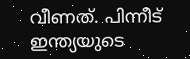വീണത്. പിന്നീട് ഇന്ത്യയുടെ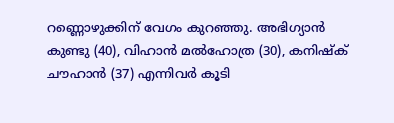റണ്ണൊഴുക്കിന് വേഗം കുറഞ്ഞു. അഭിഗ്യാൻ കുണ്ടു (40), വിഹാൻ മൽഹോത്ര (30), കനിഷ്ക് ചൗഹാൻ (37) എന്നിവർ കൂടി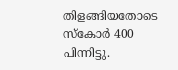തിളങ്ങിയതോടെ സ്കോർ 400 പിന്നിട്ടു.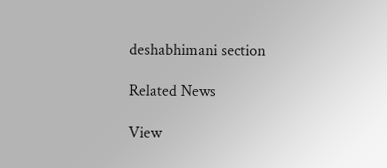deshabhimani section

Related News

View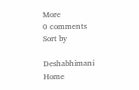More
0 comments
Sort by

Deshabhimani
Home